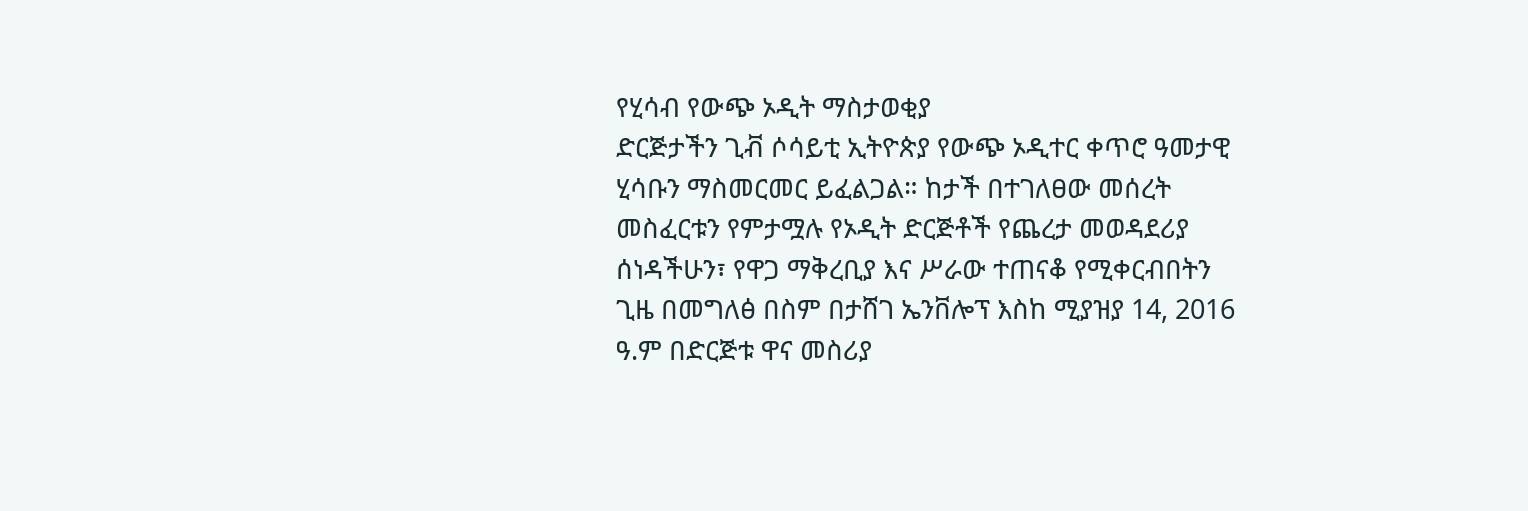የሂሳብ የውጭ ኦዲት ማስታወቂያ
ድርጅታችን ጊቭ ሶሳይቲ ኢትዮጵያ የውጭ ኦዲተር ቀጥሮ ዓመታዊ ሂሳቡን ማስመርመር ይፈልጋል። ከታች በተገለፀው መሰረት መስፈርቱን የምታሟሉ የኦዲት ድርጅቶች የጨረታ መወዳደሪያ ሰነዳችሁን፣ የዋጋ ማቅረቢያ እና ሥራው ተጠናቆ የሚቀርብበትን ጊዜ በመግለፅ በስም በታሸገ ኤንቨሎፕ እስከ ሚያዝያ 14, 2016 ዓ.ም በድርጅቱ ዋና መስሪያ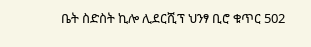ቤት ስድስት ኪሎ ሊደርሺፕ ህንፃ ቢሮ ቁጥር 502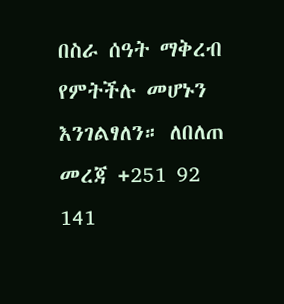በስራ ሰዓት ማቅረብ የምትችሉ መሆኑን እንገልፃለን። ለበለጠ መረጃ +251 92 141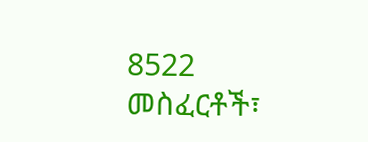8522
መስፈርቶች፣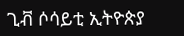ጊቭ ሶሳይቲ ኢትዮጵያ